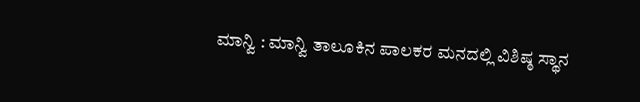ಮಾನ್ವಿ : ಮಾನ್ವಿ ತಾಲೂಕಿನ ಪಾಲಕರ ಮನದಲ್ಲಿ ವಿಶಿಷ್ಠ ಸ್ಥಾನ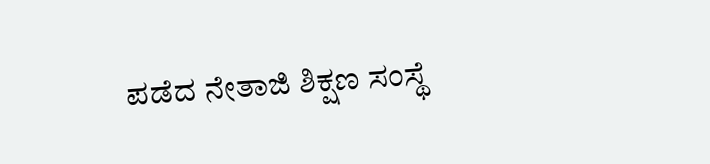ಪಡೆದ ನೇತಾಜಿ ಶಿಕ್ಷಣ ಸಂಸ್ಥೆ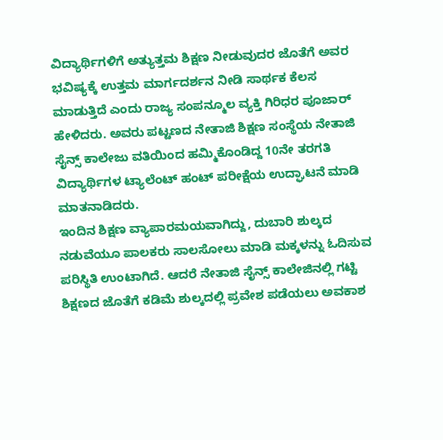ವಿದ್ಯಾರ್ಥಿಗಳಿಗೆ ಅತ್ಯುತ್ತಮ ಶಿಕ್ಷಣ ನೀಡುವುದರ ಜೊತೆಗೆ ಅವರ ಭವಿಷ್ಯಕ್ಕೆ ಉತ್ತಮ ಮಾರ್ಗದರ್ಶನ ನೀಡಿ ಸಾರ್ಥಕ ಕೆಲಸ ಮಾಡುತ್ತಿದೆ ಎಂದು ರಾಜ್ಯ ಸಂಪನ್ಮೂಲ ವ್ಯಕ್ತಿ ಗಿರಿಧರ ಪೂಜಾರ್ ಹೇಳಿದರು. ಅವರು ಪಟ್ಟಣದ ನೇತಾಜಿ ಶಿಕ್ಷಣ ಸಂಸ್ಥೆಯ ನೇತಾಜಿ ಸೈನ್ಸ್ ಕಾಲೇಜು ವತಿಯಿಂದ ಹಮ್ಮಿಕೊಂಡಿದ್ದ 10ನೇ ತರಗತಿ ವಿದ್ಯಾರ್ಥಿಗಳ ಟ್ಯಾಲೆಂಟ್ ಹಂಟ್ ಪರೀಕ್ಷೆಯ ಉದ್ಘಾಟನೆ ಮಾಡಿ ಮಾತನಾಡಿದರು.
ಇಂದಿನ ಶಿಕ್ಷಣ ವ್ಯಾಪಾರಮಯವಾಗಿದ್ದು, ದುಬಾರಿ ಶುಲ್ಕದ ನಡುವೆಯೂ ಪಾಲಕರು ಸಾಲಸೋಲು ಮಾಡಿ ಮಕ್ಕಳನ್ನು ಓದಿಸುವ ಪರಿಸ್ಥಿತಿ ಉಂಟಾಗಿದೆ. ಆದರೆ ನೇತಾಜಿ ಸೈನ್ಸ್ ಕಾಲೇಜಿನಲ್ಲಿ ಗಟ್ಟಿ ಶಿಕ್ಷಣದ ಜೊತೆಗೆ ಕಡಿಮೆ ಶುಲ್ಕದಲ್ಲಿ ಪ್ರವೇಶ ಪಡೆಯಲು ಅವಕಾಶ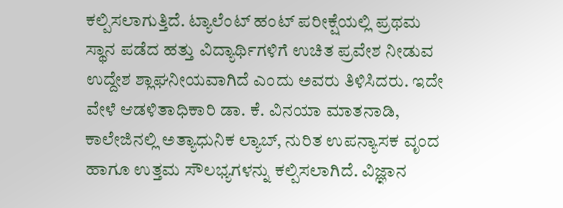ಕಲ್ಪಿಸಲಾಗುತ್ತಿದೆ. ಟ್ಯಾಲೆಂಟ್ ಹಂಟ್ ಪರೀಕ್ಷೆಯಲ್ಲಿ ಪ್ರಥಮ ಸ್ಥಾನ ಪಡೆದ ಹತ್ತು ವಿದ್ಯಾರ್ಥಿಗಳಿಗೆ ಉಚಿತ ಪ್ರವೇಶ ನೀಡುವ ಉದ್ದೇಶ ಶ್ಲಾಘನೀಯವಾಗಿದೆ ಎಂದು ಅವರು ತಿಳಿಸಿದರು. ಇದೇ ವೇಳೆ ಆಡಳಿತಾಧಿಕಾರಿ ಡಾ. ಕೆ. ವಿನಯಾ ಮಾತನಾಡಿ, ಕಾಲೇಜಿನಲ್ಲಿ ಅತ್ಯಾಧುನಿಕ ಲ್ಯಾಬ್, ನುರಿತ ಉಪನ್ಯಾಸಕ ವೃಂದ ಹಾಗೂ ಉತ್ತಮ ಸೌಲಭ್ಯಗಳನ್ನು ಕಲ್ಪಿಸಲಾಗಿದೆ. ವಿಜ್ಞಾನ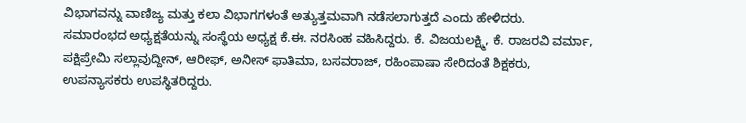ವಿಭಾಗವನ್ನು ವಾಣಿಜ್ಯ ಮತ್ತು ಕಲಾ ವಿಭಾಗಗಳಂತೆ ಅತ್ಯುತ್ತಮವಾಗಿ ನಡೆಸಲಾಗುತ್ತದೆ ಎಂದು ಹೇಳಿದರು.
ಸಮಾರಂಭದ ಅಧ್ಯಕ್ಷತೆಯನ್ನು ಸಂಸ್ಥೆಯ ಅಧ್ಯಕ್ಷ ಕೆ.ಈ. ನರಸಿಂಹ ವಹಿಸಿದ್ದರು. ಕೆ. ವಿಜಯಲಕ್ಷ್ಮಿ, ಕೆ. ರಾಜರವಿ ವರ್ಮಾ, ಪಕ್ಷಿಪ್ರೇಮಿ ಸಲ್ಲಾವುದ್ದೀನ್, ಆರೀಫ್, ಅನೀಸ್ ಫಾತಿಮಾ, ಬಸವರಾಜ್, ರಹಿಂಪಾಷಾ ಸೇರಿದಂತೆ ಶಿಕ್ಷಕರು, ಉಪನ್ಯಾಸಕರು ಉಪಸ್ಥಿತರಿದ್ದರು.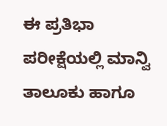ಈ ಪ್ರತಿಭಾ ಪರೀಕ್ಷೆಯಲ್ಲಿ ಮಾನ್ವಿ ತಾಲೂಕು ಹಾಗೂ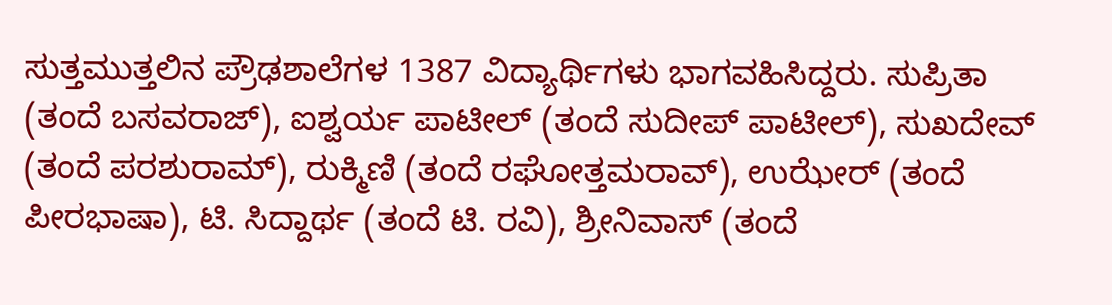ಸುತ್ತಮುತ್ತಲಿನ ಪ್ರೌಢಶಾಲೆಗಳ 1387 ವಿದ್ಯಾರ್ಥಿಗಳು ಭಾಗವಹಿಸಿದ್ದರು. ಸುಪ್ರಿತಾ (ತಂದೆ ಬಸವರಾಜ್), ಐಶ್ವರ್ಯ ಪಾಟೀಲ್ (ತಂದೆ ಸುದೀಪ್ ಪಾಟೀಲ್), ಸುಖದೇವ್ (ತಂದೆ ಪರಶುರಾಮ್), ರುಕ್ಮಿಣಿ (ತಂದೆ ರಘೋತ್ತಮರಾವ್), ಉಝೇರ್ (ತಂದೆ ಪೀರಭಾಷಾ), ಟಿ. ಸಿದ್ದಾರ್ಥ (ತಂದೆ ಟಿ. ರವಿ), ಶ್ರೀನಿವಾಸ್ (ತಂದೆ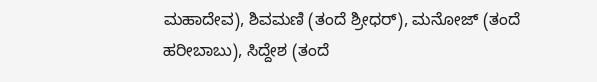ಮಹಾದೇವ), ಶಿವಮಣಿ (ತಂದೆ ಶ್ರೀಧರ್), ಮನೋಜ್ (ತಂದೆ ಹರೀಬಾಬು), ಸಿದ್ದೇಶ (ತಂದೆ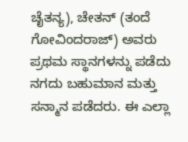ಚೈತನ್ಯ), ಚೇತನ್ (ತಂದೆ ಗೋವಿಂದರಾಜ್) ಅವರು ಪ್ರಥಮ ಸ್ಥಾನಗಳನ್ನು ಪಡೆದು ನಗದು ಬಹುಮಾನ ಮತ್ತು ಸನ್ಮಾನ ಪಡೆದರು. ಈ ಎಲ್ಲಾ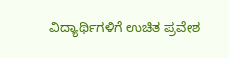ವಿದ್ಯಾರ್ಥಿಗಳಿಗೆ ಉಚಿತ ಪ್ರವೇಶ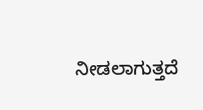ನೀಡಲಾಗುತ್ತದೆ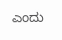ಎಂದು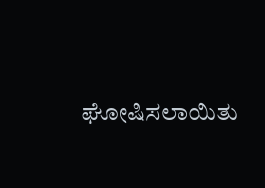ಘೋಷಿಸಲಾಯಿತು